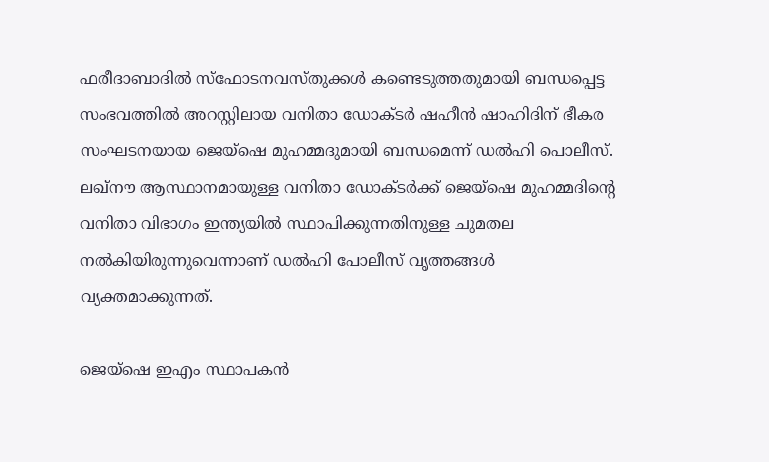ഫരീദാബാദിൽ സ്ഫോടനവസ്തുക്കൾ കണ്ടെടുത്തതുമായി ബന്ധപ്പെട്ട സംഭവത്തിൽ അറസ്റ്റിലായ വനിതാ ഡോക്ടർ ഷഹീൻ ഷാഹിദിന് ഭീകര സംഘടനയായ ജെയ്ഷെ മുഹമ്മദുമായി ബന്ധമെന്ന് ഡൽഹി പൊലീസ്. ലഖ്‌നൗ ആസ്ഥാനമായുള്ള വനിതാ ഡോക്ടർക്ക് ജെയ്‌ഷെ മുഹമ്മദിൻ്റെ വനിതാ വിഭാഗം ഇന്ത്യയിൽ സ്ഥാപിക്കുന്നതിനുള്ള ചുമതല നൽകിയിരുന്നുവെന്നാണ് ഡൽഹി പോലീസ് വൃത്തങ്ങൾ വ്യക്തമാക്കുന്നത്.

ജെയ്‌ഷെ ഇഎം സ്ഥാപകൻ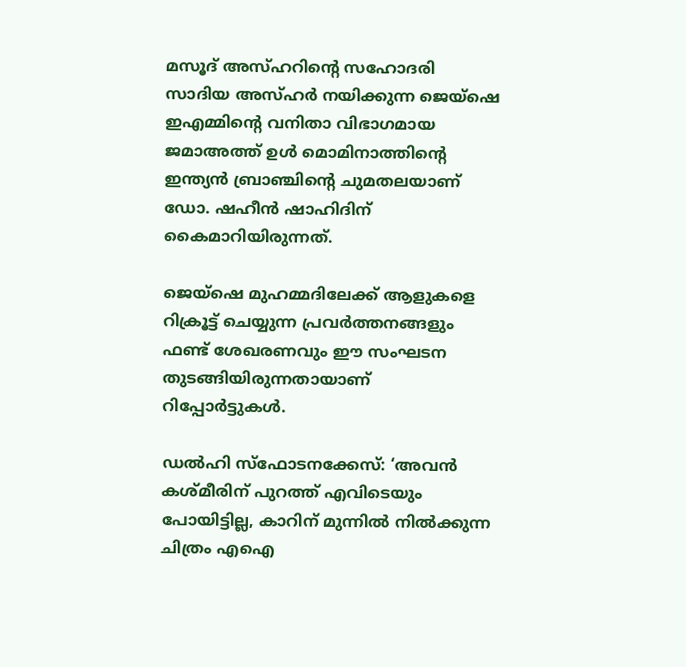മസൂദ് അസ്ഹറിൻ്റെ സഹോദരി സാദിയ അസ്ഹർ നയിക്കുന്ന ജെയ്‌ഷെ ഇഎമ്മിൻ്റെ വനിതാ വിഭാഗമായ ജമാഅത്ത് ഉൾ മൊമിനാത്തിൻ്റെ ഇന്ത്യൻ ബ്രാഞ്ചിൻ്റെ ചുമതലയാണ് ഡോ. ഷഹീൻ ഷാഹിദിന് കൈമാറിയിരുന്നത്.

ജെയ്‌ഷെ മുഹമ്മദിലേക്ക് ആളുകളെ റിക്രൂട്ട് ചെയ്യുന്ന പ്രവർത്തനങ്ങളും ഫണ്ട് ശേഖരണവും ഈ സംഘടന തുടങ്ങിയിരുന്നതായാണ് റിപ്പോർട്ടുകൾ.

ഡൽഹി സ്ഫോടനക്കേസ്: ‘അവൻ കശ്മീരിന് പുറത്ത് എവിടെയും പോയിട്ടില്ല, കാറിന് മുന്നിൽ നിൽക്കുന്ന ചിത്രം എഐ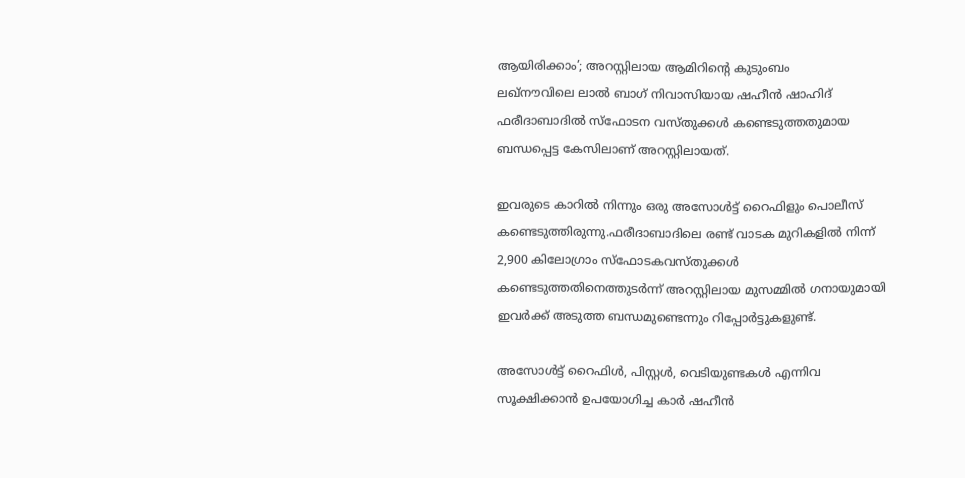ആയിരിക്കാം’; അറസ്റ്റിലായ ആമിറിൻ്റെ കുടുംബം
ലഖ്‌നൗവിലെ ലാൽ ബാഗ് നിവാസിയായ ഷഹീൻ ഷാഹിദ് ഫരീദാബാദിൽ സ്ഫോടന വസ്തുക്കൾ കണ്ടെടുത്തതുമായ ബന്ധപ്പെട്ട കേസിലാണ് അറസ്റ്റിലായത്.

ഇവരുടെ കാറിൽ നിന്നും ഒരു അസോൾട്ട് റൈഫിളും പൊലീസ് കണ്ടെടുത്തിരുന്നു.ഫരീദാബാദിലെ രണ്ട് വാടക മുറികളിൽ നിന്ന് 2,900 കിലോഗ്രാം സ്ഫോടകവസ്തുക്കൾ കണ്ടെടുത്തതിനെത്തുടർന്ന് അറസ്റ്റിലായ മുസമ്മിൽ ഗനായുമായി ഇവർക്ക് അടുത്ത ബന്ധമുണ്ടെന്നും റിപ്പോർട്ടുകളുണ്ട്.

അസോൾട്ട് റൈഫിൾ, പിസ്റ്റൾ, വെടിയുണ്ടകൾ എന്നിവ സൂക്ഷിക്കാൻ ഉപയോഗിച്ച കാർ ഷഹീൻ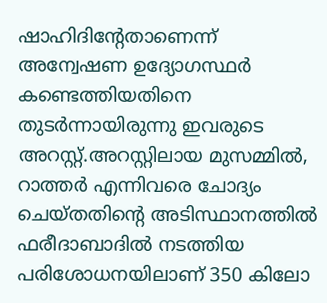ഷാഹിദിൻ്റേതാണെന്ന് അന്വേഷണ ഉദ്യോഗസ്ഥർ കണ്ടെത്തിയതിനെ തുടർന്നായിരുന്നു ഇവരുടെ അറസ്റ്റ്.അറസ്റ്റിലായ മുസമ്മിൽ, റാത്തർ എന്നിവരെ ചോദ്യം ചെയ്തതിൻ്റെ അടിസ്ഥാനത്തിൽ ഫരീദാബാദിൽ നടത്തിയ പരിശോധനയിലാണ് 350 കിലോ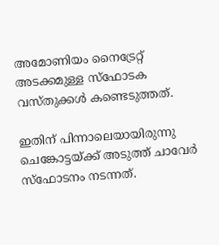അമോണിയം നൈട്രേറ്റ് അടക്കമുള്ള സ്ഫോടക വസ്തുക്കൾ കണ്ടെടുത്തത്.

ഇതിന് പിന്നാലെയായിരുന്നു ചെങ്കോട്ടയ്ക്ക് അടുത്ത് ചാവേർ സ്ഫോടനം നടന്നത്.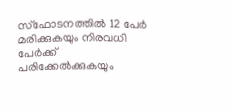സ്ഫോടനത്തിൽ 12 പേർ മരിക്കുകയും നിരവധി പേർക്ക് പരിക്കേൽക്കുകയും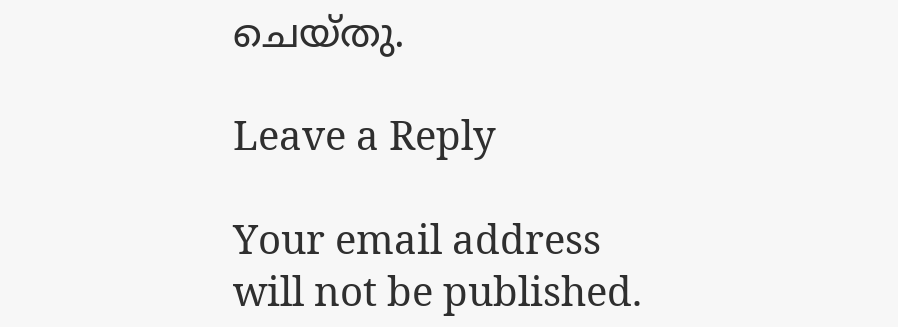ചെയ്തു.

Leave a Reply

Your email address will not be published.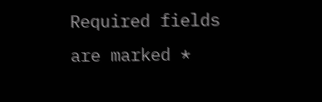Required fields are marked *